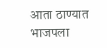आता ठाण्यात भाजपला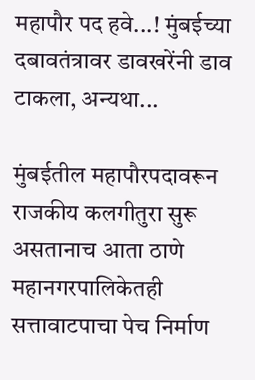महापौर पद हवे...! मुंबईच्या दबावतंत्रावर डावखरेंनी डाव टाकला, अन्यथा...

मुंबईतील महापौरपदावरून राजकीय कलगीतुरा सुरू असतानाच आता ठाणे महानगरपालिकेतही सत्तावाटपाचा पेच निर्माण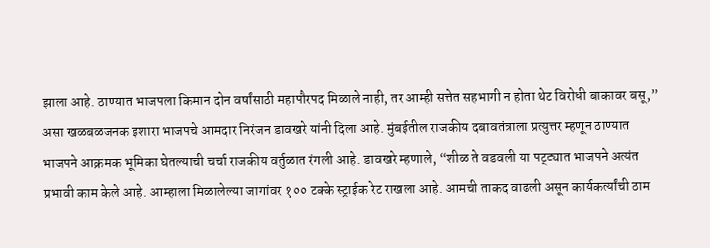झाला आहे. ठाण्यात भाजपला किमान दोन वर्षांसाठी महापौरपद मिळाले नाही, तर आम्ही सत्तेत सहभागी न होता थेट विरोधी बाकावर बसू,” असा खळबळजनक इशारा भाजपचे आमदार निरंजन डावखरे यांनी दिला आहे. मुंबईतील राजकीय दबावतंत्राला प्रत्युत्तर म्हणून ठाण्यात भाजपने आक्रमक भूमिका घेतल्याची चर्चा राजकीय वर्तुळात रंगली आहे. डावखरे म्हणाले, “शीळ ते वडवली या पट्ट्यात भाजपने अत्यंत प्रभावी काम केले आहे. आम्हाला मिळालेल्या जागांवर १०० टक्के स्ट्राईक रेट राखला आहे. आमची ताकद वाढली असून कार्यकर्त्यांची ठाम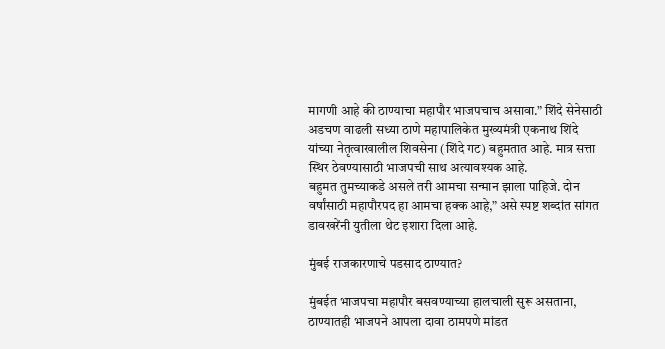मागणी आहे की ठाण्याचा महापौर भाजपचाच असावा.” शिंदे सेनेसाठी अडचण वाढली सध्या ठाणे महापालिकेत मुख्यमंत्री एकनाथ शिंदे यांच्या नेतृत्वाखालील शिवसेना (शिंदे गट) बहुमतात आहे. मात्र सत्ता स्थिर ठेवण्यासाठी भाजपची साथ अत्यावश्यक आहे.
बहुमत तुमच्याकडे असले तरी आमचा सन्मान झाला पाहिजे. दोन वर्षांसाठी महापौरपद हा आमचा हक्क आहे,” असे स्पष्ट शब्दांत सांगत डावखरेंनी युतीला थेट इशारा दिला आहे.

मुंबई राजकारणाचे पडसाद ठाण्यात?

मुंबईत भाजपचा महापौर बसवण्याच्या हालचाली सुरू असताना, ठाण्यातही भाजपने आपला दावा ठामपणे मांडत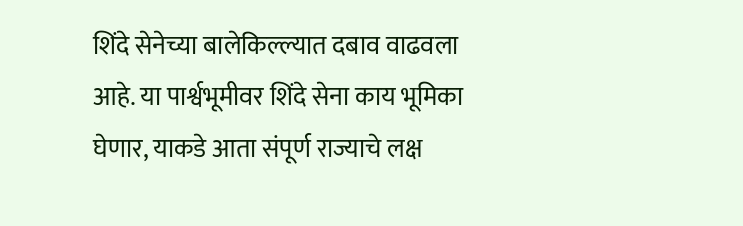शिंदे सेनेच्या बालेकिल्ल्यात दबाव वाढवला आहे. या पार्श्वभूमीवर शिंदे सेना काय भूमिका घेणार, याकडे आता संपूर्ण राज्याचे लक्ष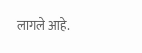लागले आहे.